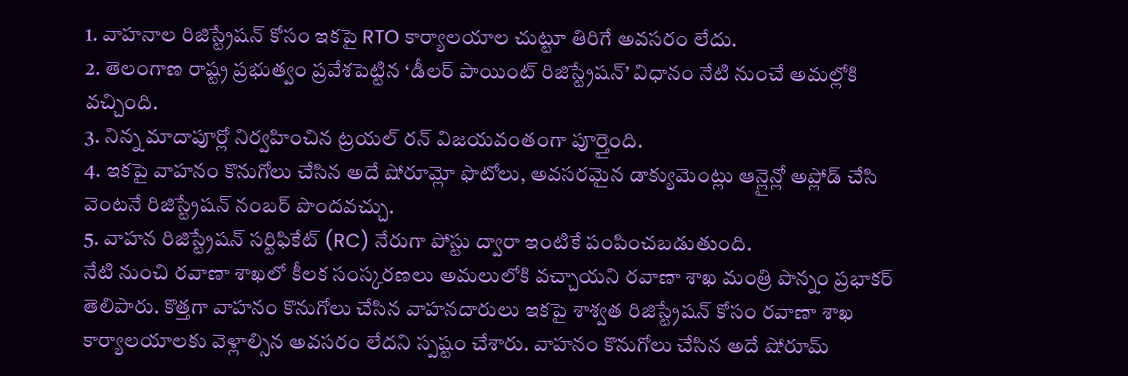1. వాహనాల రిజిస్ట్రేషన్ కోసం ఇకపై RTO కార్యాలయాల చుట్టూ తిరిగే అవసరం లేదు.
2. తెలంగాణ రాష్ట్ర ప్రభుత్వం ప్రవేశపెట్టిన ‘డీలర్ పాయింట్ రిజిస్ట్రేషన్’ విధానం నేటి నుంచే అమల్లోకి వచ్చింది.
3. నిన్న మాదాపూర్లో నిర్వహించిన ట్రయల్ రన్ విజయవంతంగా పూర్తైంది.
4. ఇకపై వాహనం కొనుగోలు చేసిన అదే షోరూమ్లో ఫొటోలు, అవసరమైన డాక్యుమెంట్లు ఆన్లైన్లో అప్లోడ్ చేసి వెంటనే రిజిస్ట్రేషన్ నంబర్ పొందవచ్చు.
5. వాహన రిజిస్ట్రేషన్ సర్టిఫికేట్ (RC) నేరుగా పోస్టు ద్వారా ఇంటికే పంపించబడుతుంది.
నేటి నుంచి రవాణా శాఖలో కీలక సంస్కరణలు అమలులోకి వచ్చాయని రవాణా శాఖ మంత్రి పొన్నం ప్రభాకర్ తెలిపారు. కొత్తగా వాహనం కొనుగోలు చేసిన వాహనదారులు ఇకపై శాశ్వత రిజిస్ట్రేషన్ కోసం రవాణా శాఖ కార్యాలయాలకు వెళ్లాల్సిన అవసరం లేదని స్పష్టం చేశారు. వాహనం కొనుగోలు చేసిన అదే షోరూమ్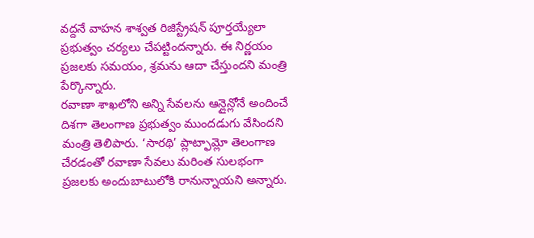వద్దనే వాహన శాశ్వత రిజిస్ట్రేషన్ పూర్తయ్యేలా ప్రభుత్వం చర్యలు చేపట్టిందన్నారు. ఈ నిర్ణయం ప్రజలకు సమయం, శ్రమను ఆదా చేస్తుందని మంత్రి పేర్కొన్నారు.
రవాణా శాఖలోని అన్ని సేవలను ఆన్లైన్లోనే అందించే దిశగా తెలంగాణ ప్రభుత్వం ముందడుగు వేసిందని మంత్రి తెలిపారు. ‘సారథి’ ప్లాట్ఫామ్లో తెలంగాణ చేరడంతో రవాణా సేవలు మరింత సులభంగా ప్రజలకు అందుబాటులోకి రానున్నాయని అన్నారు.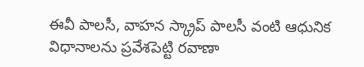ఈవీ పాలసీ, వాహన స్క్రాప్ పాలసీ వంటి ఆధునిక విధానాలను ప్రవేశపెట్టి రవాణా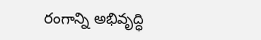రంగాన్ని అభివృద్ధి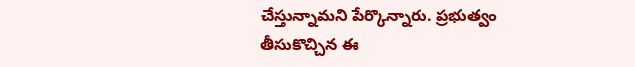చేస్తున్నామని పేర్కొన్నారు. ప్రభుత్వం తీసుకొచ్చిన ఈ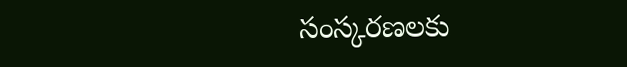సంస్కరణలకు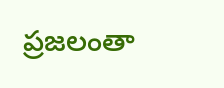ప్రజలంతా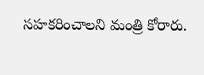సహకరించాలని మంత్రి కోరారు.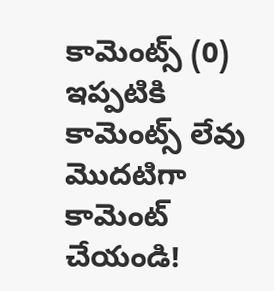కామెంట్స్ (0)
ఇప్పటికి కామెంట్స్ లేవు
మొదటిగా కామెంట్ చేయండి!